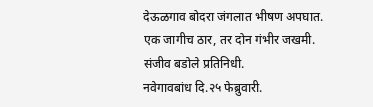देऊळगाव बोदरा जंगलात भीषण अपघात.
एक जागीच ठार, तर दोन गंभीर जखमी.
संजीव बडोले प्रतिनिधी.
नवेगावबांध दि.२५ फेब्रुवारी.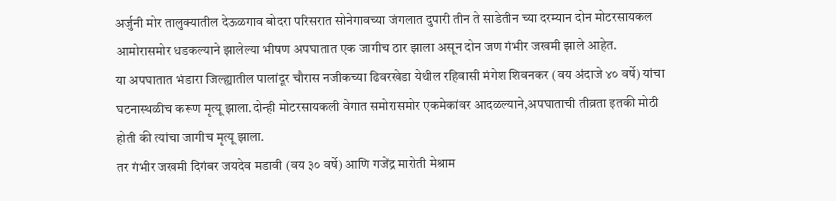अर्जुनी मोर तालुक्यातील देऊळगाव बोदरा परिसरात सोनेगावच्या जंगलात दुपारी तीन ते साडेतीन च्या दरम्यान दोन मोटरसायकल आमोरासमोर धडकल्याने झालेल्या भीषण अपघातात एक जागीच ठार झाला असून दोन जण गंभीर जखमी झाले आहेत.
या अपघातात भंडारा जिल्ह्यातील पालांदूर चौरास नजीकच्या ढिवरखेडा येथील रहिवासी मंगेश शिवनकर (वय अंदाजे ४० वर्षे) यांचा घटनास्थळीच करूण मृत्यू झाला.दोन्ही मोटरसायकली वेगात समोरासमोर एकमेकांवर आदळल्याने,अपघाताची तीव्रता इतकी मोठी होती की त्यांचा जागीच मृत्यू झाला.
तर गंभीर जखमी दिगंबर जयदेव मडावी (वय ३० वर्षे) आणि गजेंद्र मारोती मेश्राम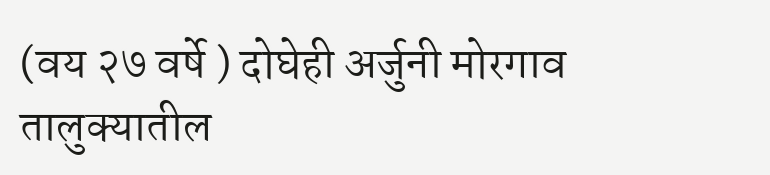(वय २७ वर्षे ) दोघेही अर्जुनी मोरगाव तालुक्यातील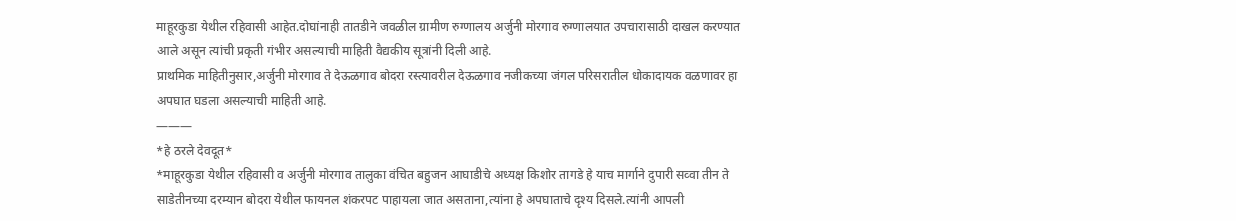माहूरकुडा येथील रहिवासी आहेत.दोघांनाही तातडीने जवळील ग्रामीण रुग्णालय अर्जुनी मोरगाव रुग्णालयात उपचारासाठी दाखल करण्यात आले असून त्यांची प्रकृती गंभीर असल्याची माहिती वैद्यकीय सूत्रांनी दिली आहे.
प्राथमिक माहितीनुसार,अर्जुनी मोरगाव ते देऊळगाव बोदरा रस्त्यावरील देऊळगाव नजीकच्या जंगल परिसरातील धोकादायक वळणावर हा अपघात घडला असल्याची माहिती आहे.
———
*हे ठरले देवदूत*
*माहूरकुडा येथील रहिवासी व अर्जुनी मोरगाव तालुका वंचित बहुजन आघाडीचे अध्यक्ष किशोर तागडे हे याच मार्गाने दुपारी सव्वा तीन ते साडेतीनच्या दरम्यान बोदरा येथील फायनल शंकरपट पाहायला जात असताना,त्यांना हे अपघाताचे दृश्य दिसले.त्यांनी आपली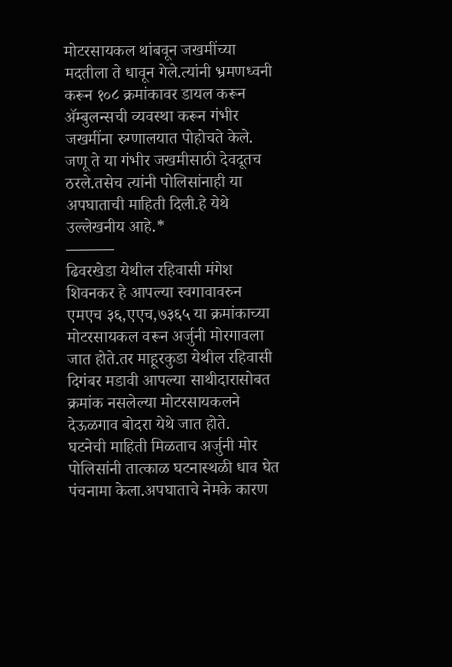मोटरसायकल थांबवून जखमींच्या मदतीला ते धावून गेले.त्यांनी भ्रमणध्वनी करून १०८ क्रमांकावर डायल करून ॲम्बुलन्सची व्यवस्था करून गंभीर जखमींना रुग्णालयात पोहोचते केले. जणू ते या गंभीर जखमीसाठी देवदूतच ठरले.तसेच त्यांनी पोलिसांनाही या अपघाताची माहिती दिली.हे येथे उल्लेखनीय आहे.*
———
ढिवरखेडा येथील रहिवासी मंगेश शिवनकर हे आपल्या स्वगावावरुन एमएच ३६,एएच,७३६५ या क्रमांकाच्या मोटरसायकल वरून अर्जुनी मोरगावला जात होते.तर माहूरकुडा येथील रहिवासी दिगंबर मडावी आपल्या साथीदारासोबत क्रमांक नसलेल्या मोटरसायकलने देऊळगाव बोदरा येथे जात होते.
घटनेची माहिती मिळताच अर्जुनी मोर पोलिसांनी तात्काळ घटनास्थळी धाव घेत पंचनामा केला.अपघाताचे नेमके कारण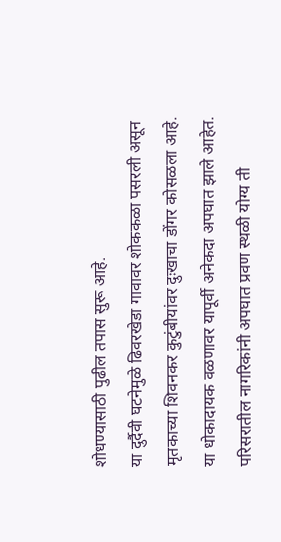शोधण्यासाठी पुढील तपास सुरू आहे.
या दुर्दैवी घटनेमुळे ढिवरखेडा गावावर शोककळा पसरली असून मृतकाच्या शिवनकर कुटुंबीयांवर दुःखाचा डोंगर कोसळला आहे.
या धोकादायक वळणावर यापूर्वी अनेकदा अपघात झाले आहेत. परिसरातील नागरिकांनी अपघात प्रवण स्थळी योग्य ती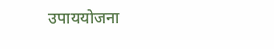उपाययोजना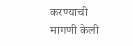करण्याची मागणी केली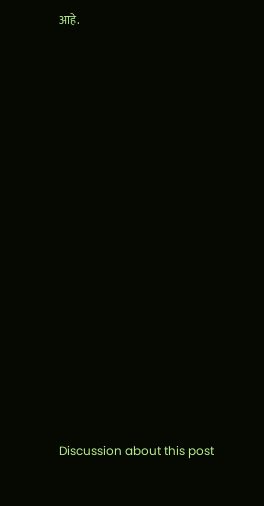आहे.
















Discussion about this post